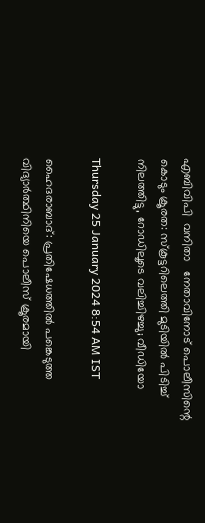എബിവിപി  വനിതാ   നേതാവിനോട് പൊലീസിന്റെ കൊടും ക്രൂരത: സ്കൂട്ടറിലെത്തി മുടിയിൽ പിടിച്ച് നിലത്തിട്ടു, റോഡിലൂടെ വലിച്ചിഴച്ചു; വീഡിയോ

Thursday 25 January 2024 8:54 AM IST

ഹൈദരാബാദ്: പ്രതിഷേധത്തിൽ പങ്കെടുത്ത വിദ്യാർത്ഥിനിയെ പൊലീസ് ക്രൂരമായി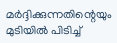മർദ്ദിക്കുന്നതിന്റെയും മുടിയിൽ പിടിച്ച്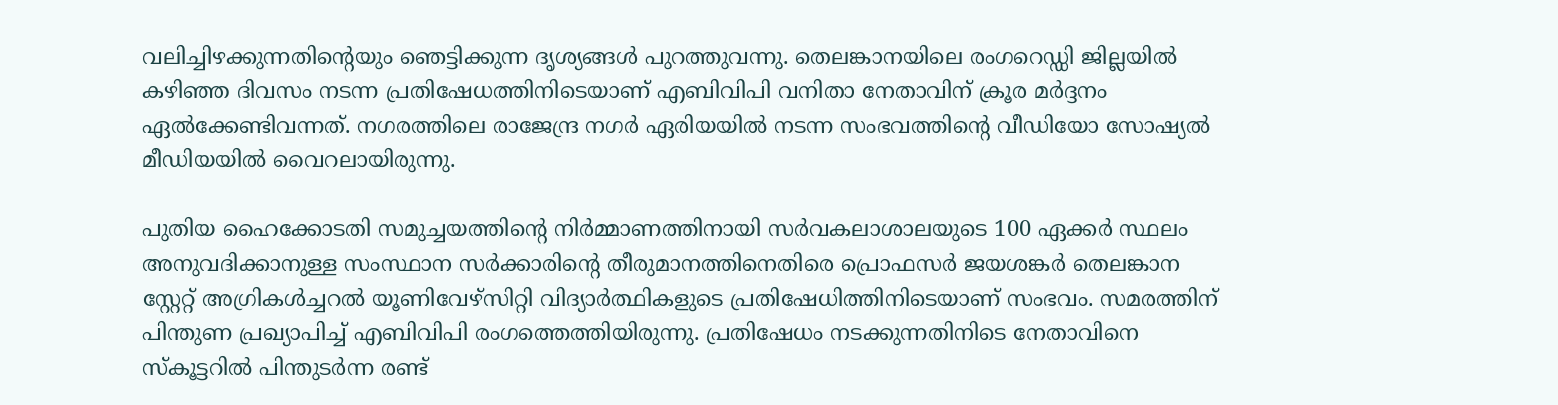വലിച്ചിഴക്കുന്നതിന്റെയും ഞെട്ടിക്കുന്ന ദൃശ്യങ്ങൾ പുറത്തുവന്നു. തെലങ്കാനയിലെ രംഗറെഡ്ഡി ജില്ലയിൽ കഴിഞ്ഞ ദിവസം നടന്ന പ്രതിഷേധത്തിനിടെയാണ് എബിവിപി വനിതാ നേതാവിന് ക്രൂര മർദ്ദനം ഏൽക്കേണ്ടിവന്നത്. നഗരത്തിലെ രാജേന്ദ്ര നഗർ ഏരിയയിൽ നടന്ന സംഭവത്തിന്റെ വീഡിയോ സോഷ്യൽ മീഡിയയിൽ വൈറലായിരുന്നു.

പുതിയ ഹൈക്കോടതി സമുച്ചയത്തിന്റെ നിർമ്മാണത്തിനായി സർവകലാശാലയുടെ 100 ഏക്കർ സ്ഥലം അനുവദിക്കാനുള്ള സംസ്ഥാന സർക്കാരിന്റെ തീരുമാനത്തിനെതിരെ പ്രൊഫസർ ജയശങ്കർ തെലങ്കാന സ്റ്റേറ്റ് അഗ്രികൾച്ചറൽ യൂണിവേഴ്‌സിറ്റി വിദ്യാർത്ഥികളുടെ പ്രതിഷേധിത്തിനിടെയാണ് സംഭവം. സമരത്തിന് പിന്തുണ പ്രഖ്യാപിച്ച് എബിവിപി രംഗത്തെത്തിയിരുന്നു. പ്രതിഷേധം നടക്കുന്നതിനിടെ നേതാവിനെ സ്കൂട്ടറിൽ പിന്തുടർന്ന രണ്ട്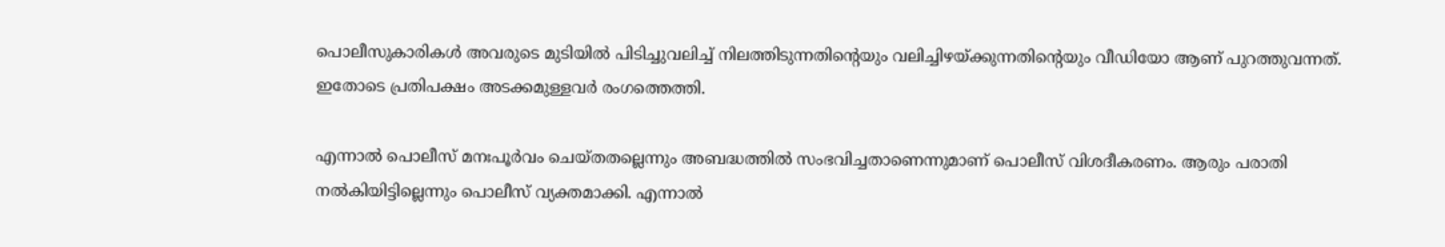പൊലീസുകാരികൾ അവരുടെ മുടിയിൽ പിടിച്ചുവലിച്ച് നിലത്തിടുന്നതിന്റെയും വലിച്ചിഴയ്ക്കുന്നതിന്റെയും വീഡിയോ ആണ് പുറത്തുവന്നത്. ഇതോടെ പ്രതിപക്ഷം അടക്കമുള്ളവർ രംഗത്തെത്തി.

എന്നാൽ പൊലീസ് മനഃപൂർവം ചെയ്തതല്ലെന്നും അബദ്ധത്തിൽ സംഭവിച്ചതാണെന്നുമാണ് പൊലീസ് വിശദീകരണം. ആരും പരാതി നൽകിയിട്ടില്ലെന്നും പൊലീസ് വ്യക്തമാക്കി. എന്നാൽ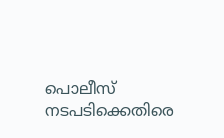പൊലീസ് നടപടിക്കെതിരെ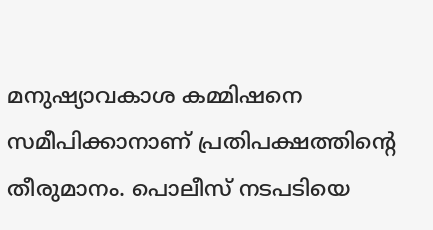മനുഷ്യാവകാശ കമ്മിഷനെ സമീപിക്കാനാണ് പ്രതിപക്ഷത്തിന്റെ തീരുമാനം. പൊലീസ് നടപടിയെ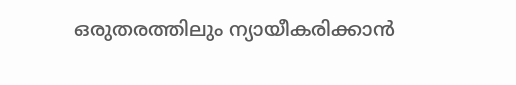ഒരുതരത്തിലും ന്യായീകരിക്കാൻ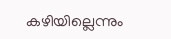കഴിയില്ലെന്നും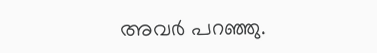അവർ പറഞ്ഞു.